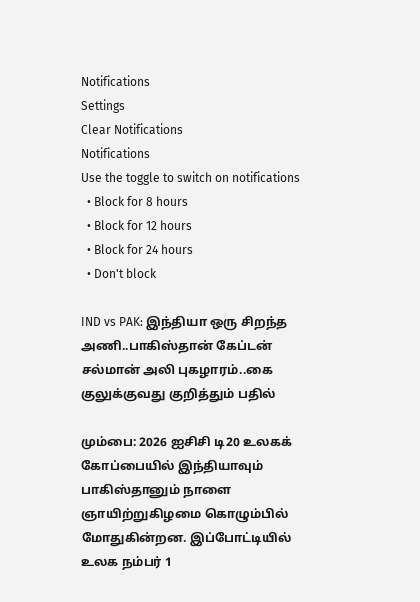Notifications
Settings
Clear Notifications
Notifications
Use the toggle to switch on notifications
  • Block for 8 hours
  • Block for 12 hours
  • Block for 24 hours
  • Don't block

IND vs PAK: இந்தியா ஒரு சிறந்த அணி..பாகிஸ்தான் கேப்டன் சல்மான் அலி புகழாரம்..கை குலுக்குவது குறித்தும் பதில்

மும்பை: 2026 ஐசிசி டி20 உலகக் கோப்பையில் இந்தியாவும் பாகிஸ்தானும் நாளை ஞாயிற்றுகிழமை கொழும்பில் மோதுகின்றன. இப்போட்டியில் உலக நம்பர் 1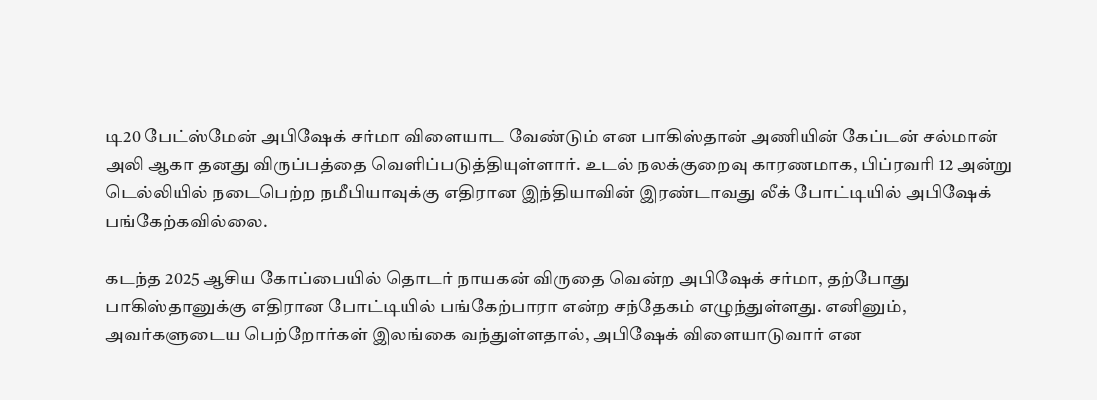டி20 பேட்ஸ்மேன் அபிஷேக் சர்மா விளையாட வேண்டும் என பாகிஸ்தான் அணியின் கேப்டன் சல்மான் அலி ஆகா தனது விருப்பத்தை வெளிப்படுத்தியுள்ளார். உடல் நலக்குறைவு காரணமாக, பிப்ரவரி 12 அன்று டெல்லியில் நடைபெற்ற நமீபியாவுக்கு எதிரான இந்தியாவின் இரண்டாவது லீக் போட்டியில் அபிஷேக் பங்கேற்கவில்லை.

கடந்த 2025 ஆசிய கோப்பையில் தொடர் நாயகன் விருதை வென்ற அபிஷேக் சர்மா, தற்போது பாகிஸ்தானுக்கு எதிரான போட்டியில் பங்கேற்பாரா என்ற சந்தேகம் எழுந்துள்ளது. எனினும், அவர்களுடைய பெற்றோர்கள் இலங்கை வந்துள்ளதால், அபிஷேக் விளையாடுவார் என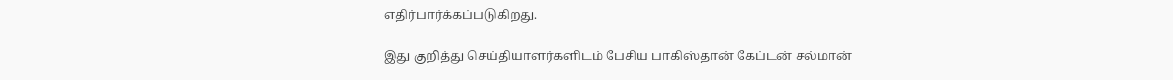எதிர்பார்க்கப்படுகிறது.

இது குறித்து செய்தியாளர்களிடம் பேசிய பாகிஸ்தான் கேப்டன் சல்மான்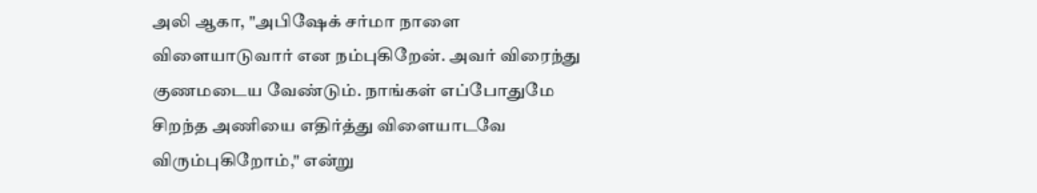அலி ஆகா, "அபிஷேக் சர்மா நாளை விளையாடுவார் என நம்புகிறேன். அவர் விரைந்து குணமடைய வேண்டும். நாங்கள் எப்போதுமே சிறந்த அணியை எதிர்த்து விளையாடவே விரும்புகிறோம்," என்று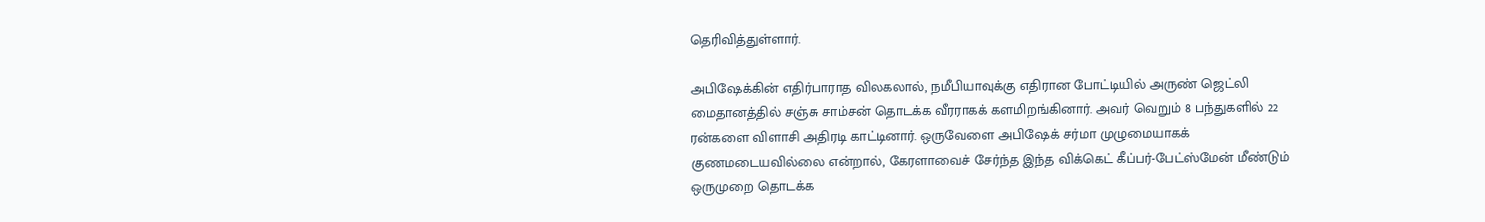தெரிவித்துள்ளார்.

அபிஷேக்கின் எதிர்பாராத விலகலால், நமீபியாவுக்கு எதிரான போட்டியில் அருண் ஜெட்லி மைதானத்தில் சஞ்சு சாம்சன் தொடக்க வீரராகக் களமிறங்கினார். அவர் வெறும் 8 பந்துகளில் 22 ரன்களை விளாசி அதிரடி காட்டினார். ஒருவேளை அபிஷேக் சர்மா முழுமையாகக் குணமடையவில்லை என்றால், கேரளாவைச் சேர்ந்த இந்த விக்கெட் கீப்பர்-பேட்ஸ்மேன் மீண்டும் ஒருமுறை தொடக்க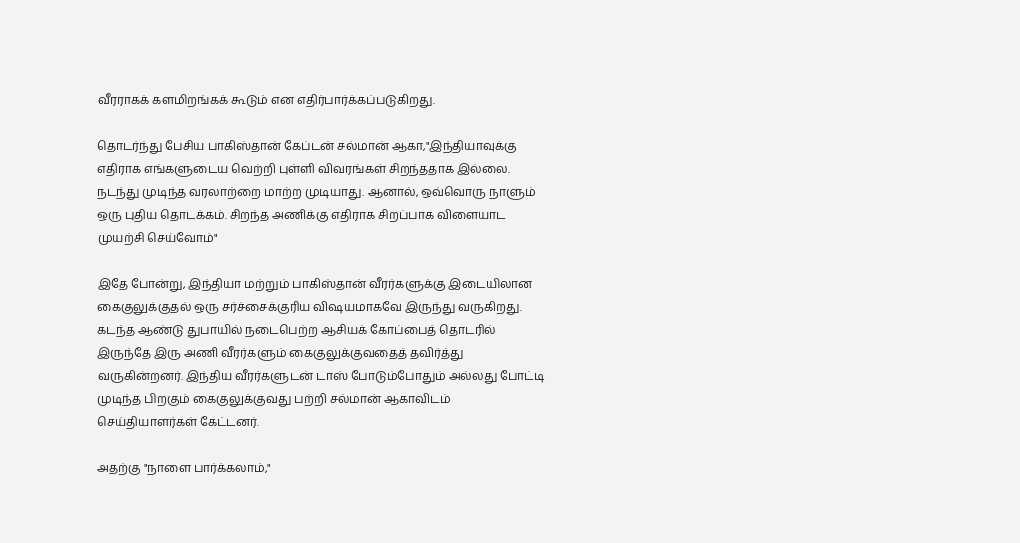வீரராகக் களமிறங்கக் கூடும் என எதிர்பார்க்கப்படுகிறது.

தொடர்ந்து பேசிய பாகிஸ்தான் கேப்டன் சல்மான் ஆகா,"இந்தியாவுக்கு எதிராக எங்களுடைய வெற்றி புள்ளி விவரங்கள் சிறந்ததாக இல்லை. நடந்து முடிந்த வரலாற்றை மாற்ற முடியாது. ஆனால், ஒவ்வொரு நாளும் ஒரு புதிய தொடக்கம். சிறந்த அணிக்கு எதிராக சிறப்பாக விளையாட முயற்சி செய்வோம்"

இதே போன்று, இந்தியா மற்றும் பாகிஸ்தான் வீரர்களுக்கு இடையிலான கைகுலுக்குதல் ஒரு சர்ச்சைக்குரிய விஷயமாகவே இருந்து வருகிறது. கடந்த ஆண்டு துபாயில் நடைபெற்ற ஆசியக் கோப்பைத் தொடரில் இருந்தே இரு அணி வீரர்களும் கைகுலுக்குவதைத் தவிர்த்து வருகின்றனர். இந்திய வீரர்களுடன் டாஸ் போடும்போதும் அல்லது போட்டி முடிந்த பிறகும் கைகுலுக்குவது பற்றி சல்மான் ஆகாவிடம் செய்தியாளர்கள் கேட்டனர்.

அதற்கு "நாளை பார்க்கலாம்,"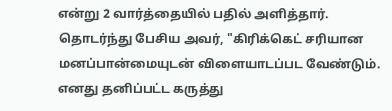என்று 2 வார்த்தையில் பதில் அளித்தார். தொடர்ந்து பேசிய அவர், "கிரிக்கெட் சரியான மனப்பான்மையுடன் விளையாடப்பட வேண்டும். எனது தனிப்பட்ட கருத்து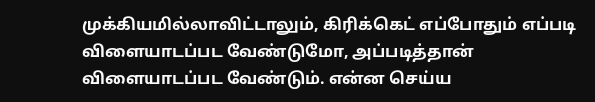முக்கியமில்லாவிட்டாலும், கிரிக்கெட் எப்போதும் எப்படி விளையாடப்பட வேண்டுமோ, அப்படித்தான் விளையாடப்பட வேண்டும். என்ன செய்ய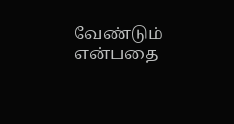வேண்டும் என்பதை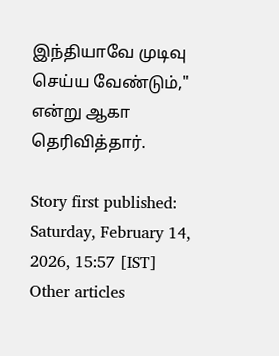இந்தியாவே முடிவு செய்ய வேண்டும்," என்று ஆகா தெரிவித்தார்.

Story first published: Saturday, February 14, 2026, 15:57 [IST]
Other articles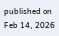published on Feb 14, 2026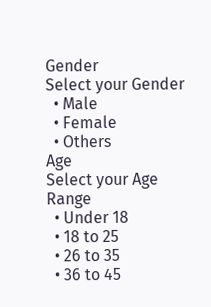Gender
Select your Gender
  • Male
  • Female
  • Others
Age
Select your Age Range
  • Under 18
  • 18 to 25
  • 26 to 35
  • 36 to 45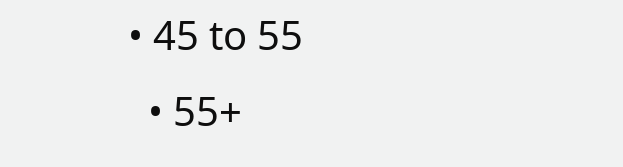• 45 to 55
  • 55+